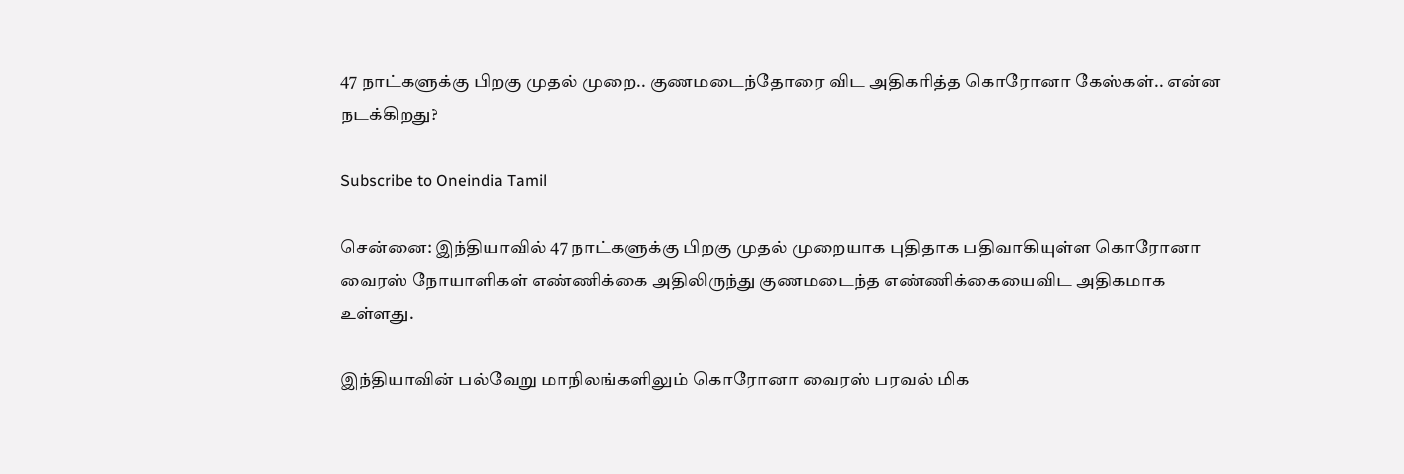47 நாட்களுக்கு பிறகு முதல் முறை.. குணமடைந்தோரை விட அதிகரித்த கொரோனா கேஸ்கள்.. என்ன நடக்கிறது?

Subscribe to Oneindia Tamil

சென்னை: இந்தியாவில் 47 நாட்களுக்கு பிறகு முதல் முறையாக புதிதாக பதிவாகியுள்ள கொரோனா வைரஸ் நோயாளிகள் எண்ணிக்கை அதிலிருந்து குணமடைந்த எண்ணிக்கையைவிட அதிகமாக உள்ளது.

இந்தியாவின் பல்வேறு மாநிலங்களிலும் கொரோனா வைரஸ் பரவல் மிக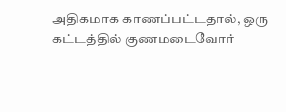அதிகமாக காணப்பட்டதால், ஒரு கட்டத்தில் குணமடைவோர்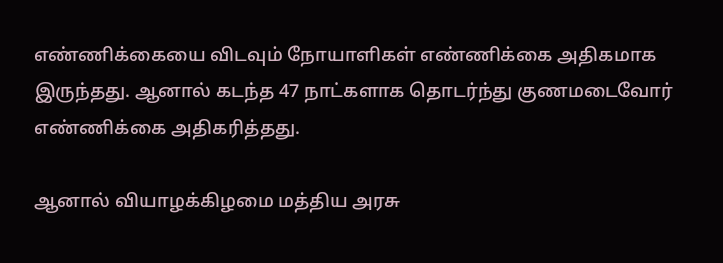எண்ணிக்கையை விடவும் நோயாளிகள் எண்ணிக்கை அதிகமாக இருந்தது. ஆனால் கடந்த 47 நாட்களாக தொடர்ந்து குணமடைவோர் எண்ணிக்கை அதிகரித்தது.

ஆனால் வியாழக்கிழமை மத்திய அரசு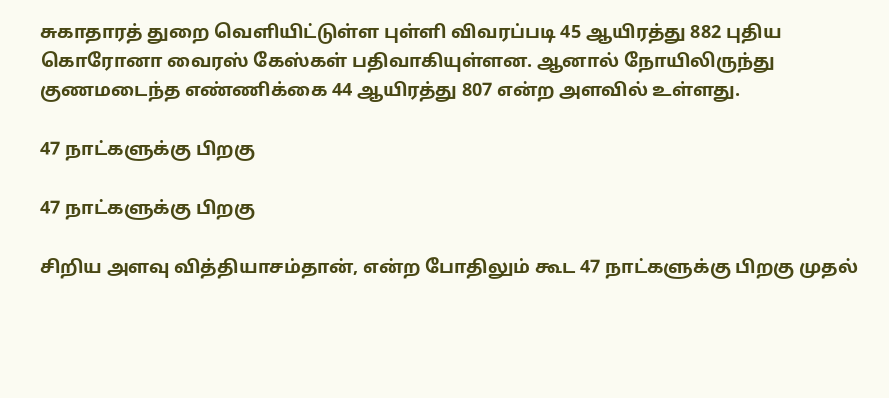சுகாதாரத் துறை வெளியிட்டுள்ள புள்ளி விவரப்படி 45 ஆயிரத்து 882 புதிய கொரோனா வைரஸ் கேஸ்கள் பதிவாகியுள்ளன. ஆனால் நோயிலிருந்து குணமடைந்த எண்ணிக்கை 44 ஆயிரத்து 807 என்ற அளவில் உள்ளது.

47 நாட்களுக்கு பிறகு

47 நாட்களுக்கு பிறகு

சிறிய அளவு வித்தியாசம்தான், என்ற போதிலும் கூட 47 நாட்களுக்கு பிறகு முதல்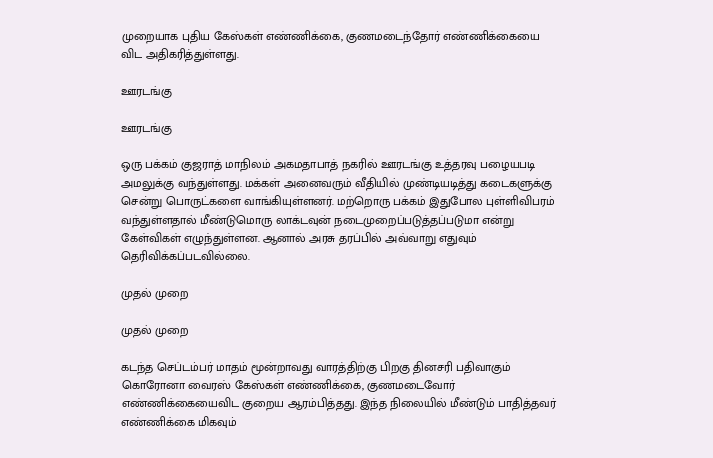முறையாக புதிய கேஸ்கள் எண்ணிக்கை, குணமடைந்தோர் எண்ணிக்கையை விட அதிகரித்துள்ளது.

ஊரடங்கு

ஊரடங்கு

ஒரு பக்கம் குஜராத் மாநிலம் அகமதாபாத் நகரில் ஊரடங்கு உத்தரவு பழையபடி அமலுக்கு வந்துள்ளது. மக்கள் அனைவரும் வீதியில் முண்டியடித்து கடைகளுக்கு சென்று பொருட்களை வாங்கியுள்ளனர். மற்றொரு பக்கம் இதுபோல புள்ளிவிபரம் வந்துள்ளதால் மீண்டுமொரு லாக்டவுன் நடைமுறைப்படுத்தப்படுமா என்று கேள்விகள் எழுந்துள்ளன. ஆனால் அரசு தரப்பில் அவ்வாறு எதுவும் தெரிவிக்கப்படவில்லை.

முதல் முறை

முதல் முறை

கடந்த செப்டம்பர் மாதம் மூன்றாவது வாரத்திற்கு பிறகு தினசரி பதிவாகும் கொரோனா வைரஸ் கேஸ்கள் எண்ணிக்கை, குணமடைவோர் எண்ணிக்கையைவிட குறைய ஆரம்பித்தது. இந்த நிலையில் மீண்டும் பாதித்தவர் எண்ணிக்கை மிகவும்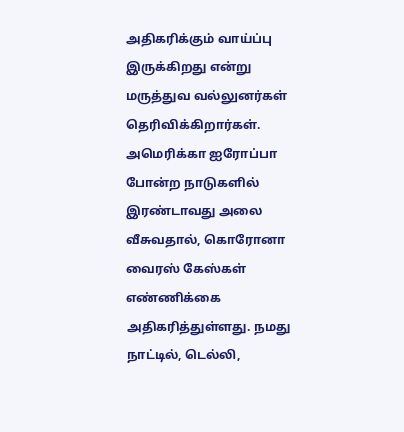அதிகரிக்கும் வாய்ப்பு இருக்கிறது என்று மருத்துவ வல்லுனர்கள் தெரிவிக்கிறார்கள். அமெரிக்கா ஐரோப்பா போன்ற நாடுகளில் இரண்டாவது அலை வீசுவதால், கொரோனா வைரஸ் கேஸ்கள் எண்ணிக்கை அதிகரித்துள்ளது. நமது நாட்டில், டெல்லி,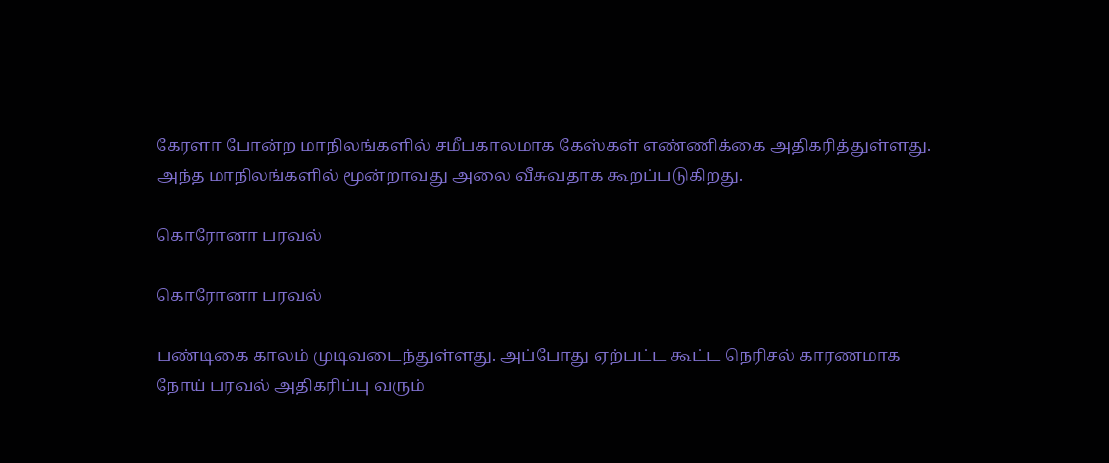கேரளா போன்ற மாநிலங்களில் சமீபகாலமாக கேஸ்கள் எண்ணிக்கை அதிகரித்துள்ளது. அந்த மாநிலங்களில் மூன்றாவது அலை வீசுவதாக கூறப்படுகிறது.

கொரோனா பரவல்

கொரோனா பரவல்

பண்டிகை காலம் முடிவடைந்துள்ளது. அப்போது ஏற்பட்ட கூட்ட நெரிசல் காரணமாக நோய் பரவல் அதிகரிப்பு வரும்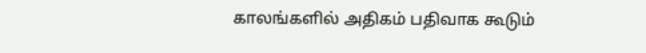காலங்களில் அதிகம் பதிவாக கூடும்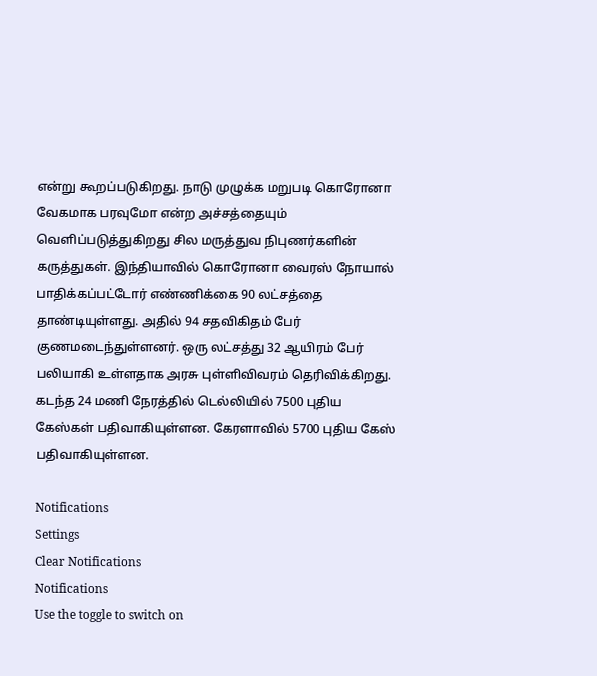என்று கூறப்படுகிறது. நாடு முழுக்க மறுபடி கொரோனா வேகமாக பரவுமோ என்ற அச்சத்தையும் வெளிப்படுத்துகிறது சில மருத்துவ நிபுணர்களின் கருத்துகள். இந்தியாவில் கொரோனா வைரஸ் நோயால் பாதிக்கப்பட்டோர் எண்ணிக்கை 90 லட்சத்தை தாண்டியுள்ளது. அதில் 94 சதவிகிதம் பேர் குணமடைந்துள்ளனர். ஒரு லட்சத்து 32 ஆயிரம் பேர் பலியாகி உள்ளதாக அரசு புள்ளிவிவரம் தெரிவிக்கிறது. கடந்த 24 மணி நேரத்தில் டெல்லியில் 7500 புதிய கேஸ்கள் பதிவாகியுள்ளன. கேரளாவில் 5700 புதிய கேஸ் பதிவாகியுள்ளன.

Notifications
Settings
Clear Notifications
Notifications
Use the toggle to switch on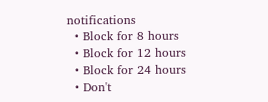notifications
  • Block for 8 hours
  • Block for 12 hours
  • Block for 24 hours
  • Don't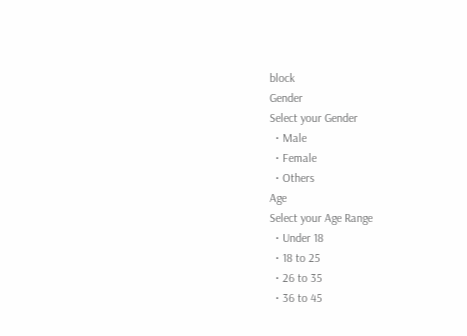block
Gender
Select your Gender
  • Male
  • Female
  • Others
Age
Select your Age Range
  • Under 18
  • 18 to 25
  • 26 to 35
  • 36 to 45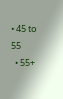• 45 to 55
  • 55+